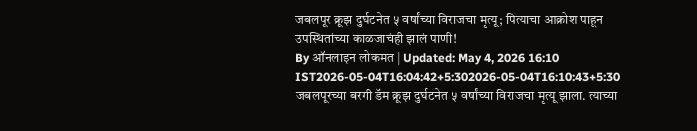जबलपूर क्रूझ दुर्घटनेत ५ वर्षांच्या विराजचा मृत्यू; पित्याचा आक्रोश पाहून उपस्थितांच्या काळजाचंही झालं पाणी!
By ऑनलाइन लोकमत | Updated: May 4, 2026 16:10 IST2026-05-04T16:04:42+5:302026-05-04T16:10:43+5:30
जबलपूरच्या बरगी डॅम क्रूझ दुर्घटनेत ५ वर्षांच्या विराजचा मृत्यू झाला. त्याच्या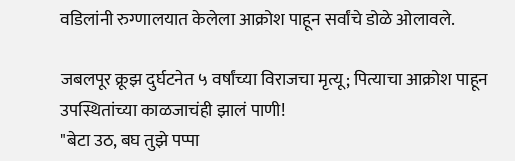वडिलांनी रुग्णालयात केलेला आक्रोश पाहून सर्वांचे डोळे ओलावले.

जबलपूर क्रूझ दुर्घटनेत ५ वर्षांच्या विराजचा मृत्यू; पित्याचा आक्रोश पाहून उपस्थितांच्या काळजाचंही झालं पाणी!
"बेटा उठ, बघ तुझे पप्पा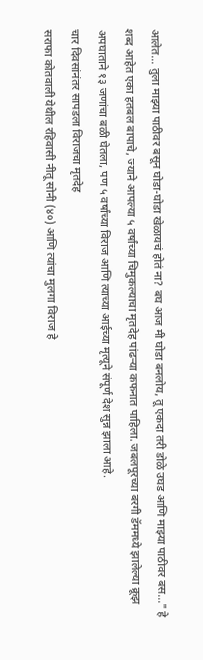आलेत... तुला माझ्या पाठीवर बसून घोडा-घोडा खेळायचं होतं ना? बघ आज मी घोडा बनलोय, तू एकदा तरी डोळे उघड आणि माझ्या पाठीवर बस..." हे शब्द आहेत एका हतबल बापाचे, ज्याने आपल्या ५ वर्षांच्या चिमुकल्याचा मृतदेह पांढऱ्या कफनात पाहिला. जबलपूरच्या बरगी डॅममध्ये झालेल्या क्रूझ अपघाताने १३ जणांचा बळी घेतला, पण ५ वर्षांच्या विराज आणि त्याच्या आईच्या मृत्यूने संपूर्ण देश सुन्न झाला आहे.
चार दिवसांनंतर सापडला विराजचा मृतदेह
सराफा कोतवाली येथील रहिवासी नीतू सोनी (४०) आणि त्यांचा मुलगा विराज हे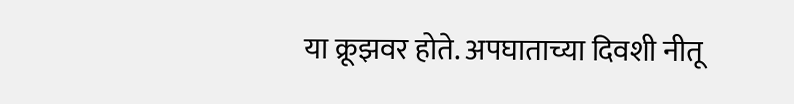या क्रूझवर होते. अपघाताच्या दिवशी नीतू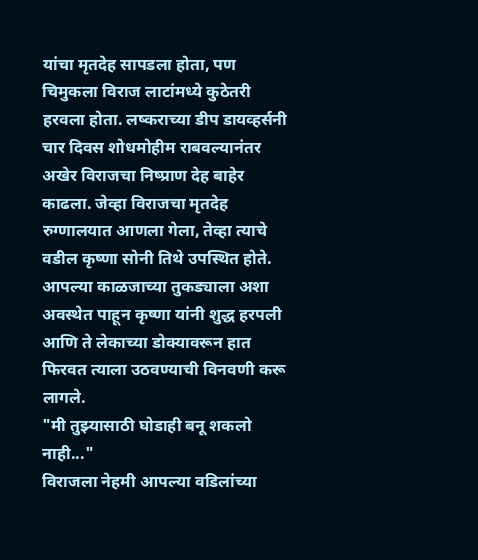यांचा मृतदेह सापडला होता, पण चिमुकला विराज लाटांमध्ये कुठेतरी हरवला होता. लष्कराच्या डीप डायव्हर्सनी चार दिवस शोधमोहीम राबवल्यानंतर अखेर विराजचा निष्प्राण देह बाहेर काढला. जेव्हा विराजचा मृतदेह रुग्णालयात आणला गेला, तेव्हा त्याचे वडील कृष्णा सोनी तिथे उपस्थित होते. आपल्या काळजाच्या तुकड्याला अशा अवस्थेत पाहून कृष्णा यांनी शुद्ध हरपली आणि ते लेकाच्या डोक्यावरून हात फिरवत त्याला उठवण्याची विनवणी करू लागले.
"मी तुझ्यासाठी घोडाही बनू शकलो नाही..."
विराजला नेहमी आपल्या वडिलांच्या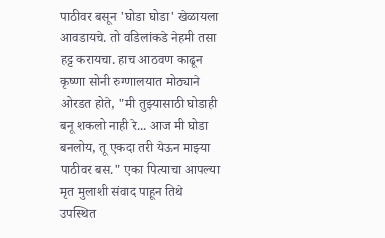पाठीवर बसून 'घोडा घोडा' खेळायला आवडायचे. तो वडिलांकडे नेहमी तसा हट्ट करायचा. हाच आठवण काढून कृष्णा सोनी रुग्णालयात मोठ्याने ओरडत होते, "मी तुझ्यासाठी घोडाही बनू शकलो नाही रे... आज मी घोडा बनलोय, तू एकदा तरी येऊन माझ्या पाठीवर बस." एका पित्याचा आपल्या मृत मुलाशी संवाद पाहून तिथे उपस्थित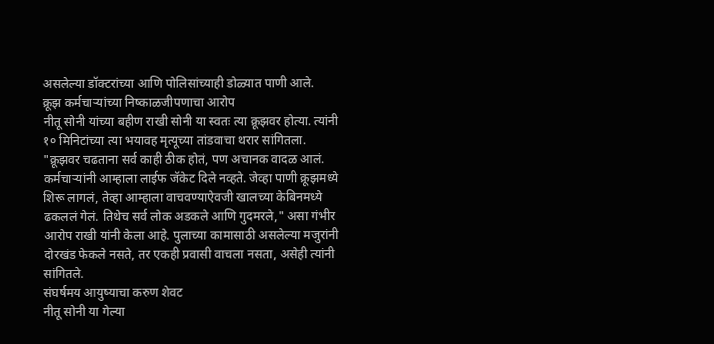असलेल्या डॉक्टरांच्या आणि पोलिसांच्याही डोळ्यात पाणी आले.
क्रूझ कर्मचाऱ्यांच्या निष्काळजीपणाचा आरोप
नीतू सोनी यांच्या बहीण राखी सोनी या स्वतः त्या क्रूझवर होत्या. त्यांनी १० मिनिटांच्या त्या भयावह मृत्यूच्या तांडवाचा थरार सांगितला. "क्रूझवर चढताना सर्व काही ठीक होतं, पण अचानक वादळ आलं. कर्मचाऱ्यांनी आम्हाला लाईफ जॅकेट दिले नव्हते. जेव्हा पाणी क्रूझमध्ये शिरू लागलं, तेव्हा आम्हाला वाचवण्याऐवजी खालच्या केबिनमध्ये ढकललं गेलं. तिथेच सर्व लोक अडकले आणि गुदमरले," असा गंभीर आरोप राखी यांनी केला आहे. पुलाच्या कामासाठी असलेल्या मजुरांनी दोरखंड फेकले नसते, तर एकही प्रवासी वाचला नसता, असेही त्यांनी सांगितले.
संघर्षमय आयुष्याचा करुण शेवट
नीतू सोनी या गेल्या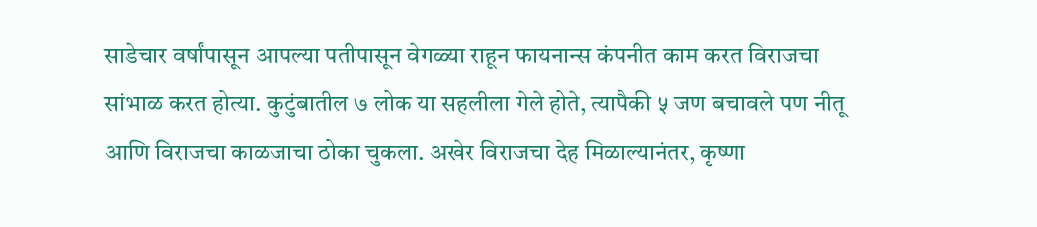साडेचार वर्षांपासून आपल्या पतीपासून वेगळ्या राहून फायनान्स कंपनीत काम करत विराजचा सांभाळ करत होत्या. कुटुंबातील ७ लोक या सहलीला गेले होते, त्यापैकी ५ जण बचावले पण नीतू आणि विराजचा काळजाचा ठोका चुकला. अखेर विराजचा देह मिळाल्यानंतर, कृष्णा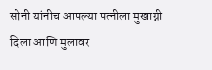सोनी यांनीच आपल्या पत्नीला मुखाग्नी दिला आणि मुलावर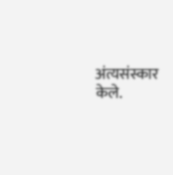अंत्यसंस्कार केले.